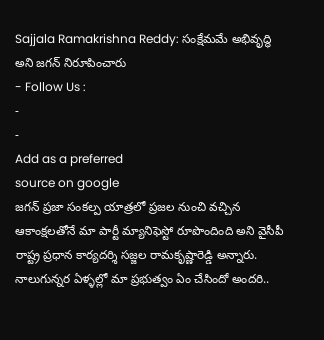Sajjala Ramakrishna Reddy: సంక్షేమమే అభివృద్ధి అని జగన్ నిరూపించారు
- Follow Us :
-
-
Add as a preferred
source on google
జగన్ ప్రజా సంకల్ప యాత్రలో ప్రజల నుంచి వచ్చిన ఆకాంక్షలతోనే మా పార్టీ మ్యానిఫెస్టో రూపొందింది అని వైసీపీ రాష్ట్ర ప్రధాన కార్యదర్శి సజ్జల రామకృష్ణారెడ్డి అన్నారు. నాలుగున్నర ఏళ్ళల్లో మా ప్రభుత్వం ఏం చేసిందో అందరి..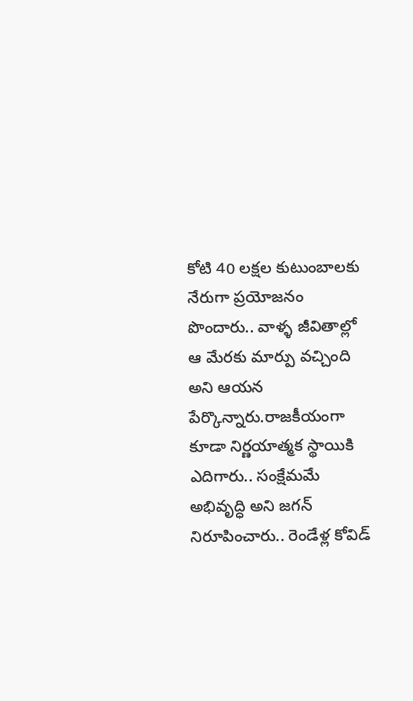కోటి 40 లక్షల కుటుంబాలకు నేరుగా ప్రయోజనం పొందారు.. వాళ్ళ జీవితాల్లో ఆ మేరకు మార్పు వచ్చింది అని ఆయన పేర్కొన్నారు.రాజకీయంగా కూడా నిర్ణయాత్మక స్థాయికి ఎదిగారు.. సంక్షేమమే అభివృద్ధి అని జగన్ నిరూపించారు.. రెండేళ్ల కోవిడ్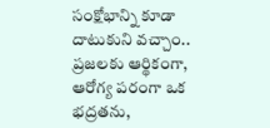సంక్షోభాన్ని కూడా దాటుకుని వచ్చాం.. ప్రజలకు ఆర్థికంగా, ఆరోగ్య పరంగా ఒక భద్రతను,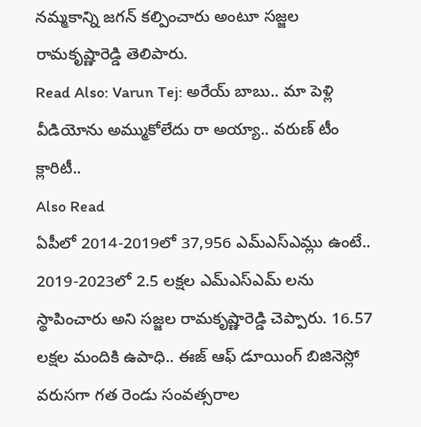నమ్మకాన్ని జగన్ కల్పించారు అంటూ సజ్జల రామకృష్ణారెడ్డి తెలిపారు.
Read Also: Varun Tej: అరేయ్ బాబు.. మా పెళ్లి వీడియోను అమ్ముకోలేదు రా అయ్యా.. వరుణ్ టీం క్లారిటీ..
Also Read
ఏపీలో 2014-2019లో 37,956 ఎమ్ఎస్ఎమ్లు ఉంటే.. 2019-2023లో 2.5 లక్షల ఎమ్ఎస్ఎమ్ లను స్థాపించారు అని సజ్జల రామకృష్ణారెడ్డి చెప్పారు. 16.57 లక్షల మందికి ఉపాధి.. ఈజ్ ఆఫ్ డూయింగ్ బిజినెస్లో వరుసగా గత రెండు సంవత్సరాల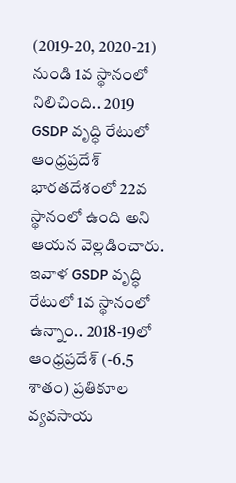(2019-20, 2020-21) నుండి 1వ స్థానంలో నిలిచింది.. 2019 GSDP వృద్ధి రేటులో ఆంధ్రప్రదేశ్ భారతదేశంలో 22వ స్థానంలో ఉంది అని ఆయన వెల్లడించారు. ఇవాళ GSDP వృద్ధి రేటులో 1వ స్థానంలో ఉన్నాం.. 2018-19లో ఆంధ్రప్రదేశ్ (-6.5 శాతం) ప్రతికూల వ్యవసాయ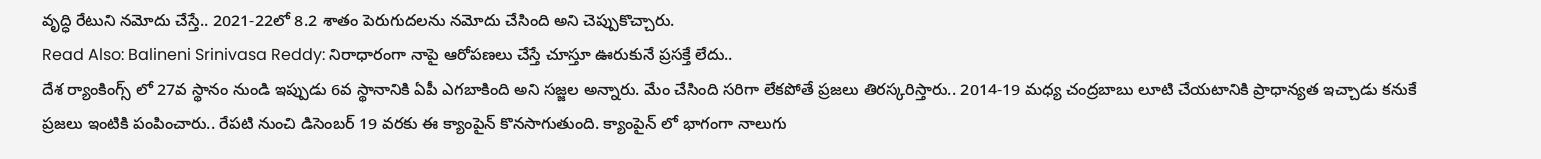వృద్ధి రేటుని నమోదు చేస్తే.. 2021-22లో 8.2 శాతం పెరుగుదలను నమోదు చేసింది అని చెప్పుకొచ్చారు.
Read Also: Balineni Srinivasa Reddy: నిరాధారంగా నాపై ఆరోపణలు చేస్తే చూస్తూ ఊరుకునే ప్రసక్తే లేదు..
దేశ ర్యాంకింగ్స్ లో 27వ స్థానం నుండి ఇప్పుడు 6వ స్థానానికి ఏపీ ఎగబాకింది అని సజ్జల అన్నారు. మేం చేసింది సరిగా లేకపోతే ప్రజలు తిరస్కరిస్తారు.. 2014-19 మధ్య చంద్రబాబు లూటి చేయటానికి ప్రాధాన్యత ఇచ్చాడు కనుకే ప్రజలు ఇంటికి పంపించారు.. రేపటి నుంచి డిసెంబర్ 19 వరకు ఈ క్యాంపైన్ కొనసాగుతుంది. క్యాంపైన్ లో భాగంగా నాలుగు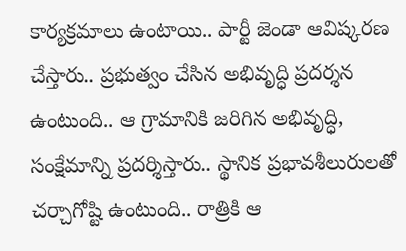కార్యక్రమాలు ఉంటాయి.. పార్టీ జెండా ఆవిష్కరణ చేస్తారు.. ప్రభుత్వం చేసిన అభివృద్ధి ప్రదర్శన ఉంటుంది.. ఆ గ్రామానికి జరిగిన అభివృద్ధి, సంక్షేమాన్ని ప్రదర్శిస్తారు.. స్థానిక ప్రభావశీలురులతో చర్చాగోష్టి ఉంటుంది.. రాత్రికి ఆ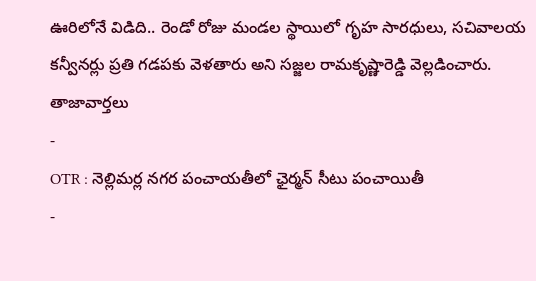ఊరిలోనే విడిది.. రెండో రోజు మండల స్థాయిలో గృహ సారధులు, సచివాలయ కన్వీనర్లు ప్రతి గడపకు వెళతారు అని సజ్జల రామకృష్ణారెడ్డి వెల్లడించారు.
తాజావార్తలు
-
OTR : నెల్లిమర్ల నగర పంచాయతీలో ఛైర్మన్ సీటు పంచాయితీ
-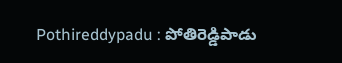Pothireddypadu : పోతిరెడ్డిపాడు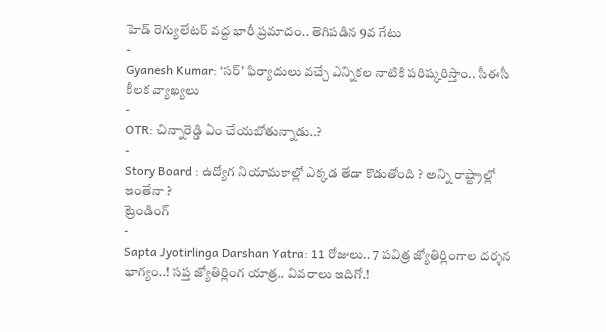హెడ్ రెగ్యులేటర్ వద్ద భారీ ప్రమాదం.. తెగిపడిన 9వ గేటు
-
Gyanesh Kumar: ‘సర్’ ఫిర్యాదులు వచ్చే ఎన్నికల నాటికి పరిష్కరిస్తాం.. సీఈసీ కీలక వ్యాఖ్యలు
-
OTR: చిన్నారెడ్డి ఏం చేయబోతున్నాడు..?
-
Story Board : ఉద్యోగ నియామకాల్లో ఎక్కడ తేడా కొడుతోంది ? అన్ని రాష్ట్రాల్లో ఇంతేనా ?
ట్రెండింగ్
-
Sapta Jyotirlinga Darshan Yatra: 11 రోజులు.. 7 పవిత్ర జ్యోతిర్లింగాల దర్శన భాగ్యం..! సప్త జ్యోతిర్లింగ యాత్ర.. వివరాలు ఇదిగో.!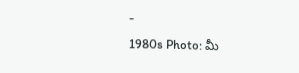-
1980s Photo: మీ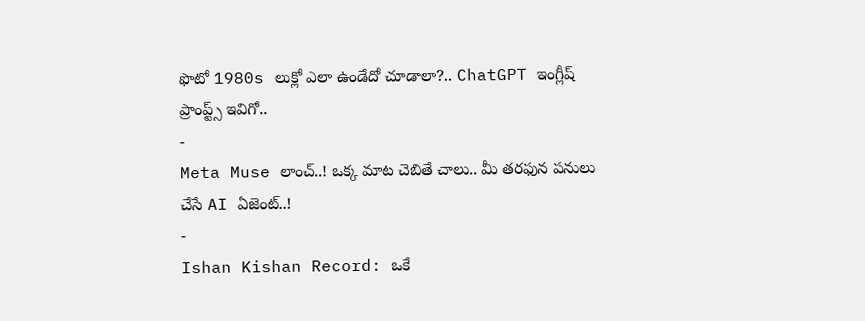ఫొటో 1980s లుక్లో ఎలా ఉండేదో చూడాలా?.. ChatGPT ఇంగ్లీష్ ప్రాంప్ట్స్ ఇవిగో..
-
Meta Muse లాంచ్..! ఒక్క మాట చెబితే చాలు.. మీ తరఫున పనులు చేసే AI ఏజెంట్..!
-
Ishan Kishan Record: ఒకే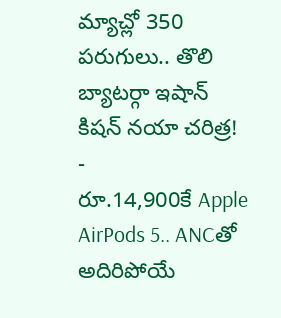మ్యాచ్లో 350 పరుగులు.. తొలి బ్యాటర్గా ఇషాన్ కిషన్ నయా చరిత్ర!
-
రూ.14,900కే Apple AirPods 5.. ANCతో అదిరిపోయే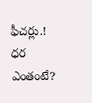ఫీచర్లు.! ధర ఎంతంటే?